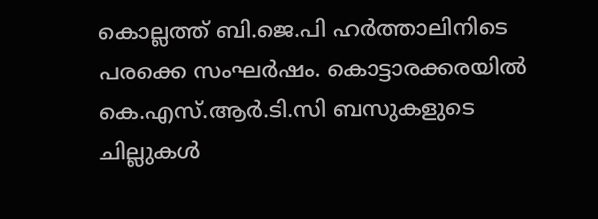കൊല്ലത്ത് ബി.ജെ.പി ഹര്‍ത്താലിനിടെ പരക്കെ സംഘര്‍ഷം. കൊട്ടാരക്കരയില്‍ കെ.എസ്.ആര്‍.ടി.സി ബസുകളുടെ ചില്ലുകള്‍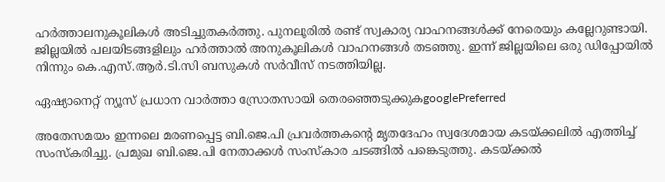ഹര്‍ത്താലനുകൂലികള്‍ അടിച്ചുതകര്‍ത്തു. പുനലൂരില്‍ രണ്ട് സ്വകാര്യ വാഹനങ്ങള്‍ക്ക് നേരെയും കല്ലേറുണ്ടായി. ജില്ലയില്‍ പലയിടങ്ങളിലും ഹര്‍ത്താല്‍ അനുകൂലികള്‍ വാഹനങ്ങള്‍ തടഞ്ഞു. ഇന്ന് ജില്ലയിലെ ഒരു ഡിപ്പോയില്‍ നിന്നും കെ.എസ്.ആര്‍.ടി.സി ബസുകള്‍ സര്‍വീസ് നടത്തിയില്ല.

ഏഷ്യാനെറ്റ് ന്യൂസ് പ്രധാന വാർത്താ സ്രോതസായി തെരഞ്ഞെടുക്കുകgooglePreferred

അതേസമയം ഇന്നലെ മരണപ്പെട്ട ബി.ജെ.പി പ്രവര്‍ത്തകന്റെ മൃതദേഹം സ്വദേശമായ കടയ്ക്കലില്‍ എത്തിച്ച് സംസ്കരിച്ചു. പ്രമുഖ ബി.ജെ.പി നേതാക്കള്‍ സംസ്കാര ചടങ്ങില്‍ പങ്കെടുത്തു. കടയ്‌ക്കല്‍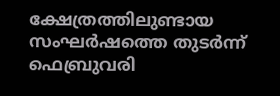ക്ഷേത്രത്തിലുണ്ടായ സംഘര്‍ഷത്തെ തുടര്‍ന്ന് ഫെബ്രുവരി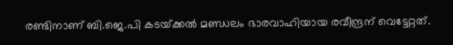രണ്ടിനാണ് ബി.ജെ.പി കടയ്‌ക്കല്‍ മണ്ഡലം ഭാരവാഹിയായ രവീന്ദ്രന് വെട്ടേറ്റത്.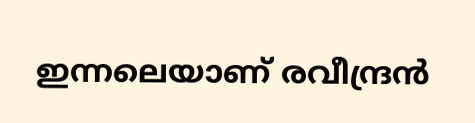ഇന്നലെയാണ് രവീന്ദ്രന്‍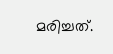മരിച്ചത്.